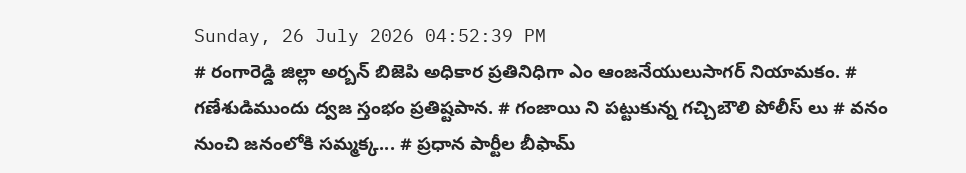Sunday, 26 July 2026 04:52:39 PM
# రంగారెడ్డి జిల్లా అర్బన్ బిజెపి అధికార ప్రతినిధిగా ఎం ఆంజనేయులుసాగర్ నియామకం. # గణేశుడిముందు ద్వజ స్తంభం ప్రతిష్టపాన. # గంజాయి ని పట్టుకున్న గచ్చిబౌలి పోలీస్ లు # వనం నుంచి జనంలోకి సమ్మక్క... # ప్రధాన పార్టీల బీఫామ్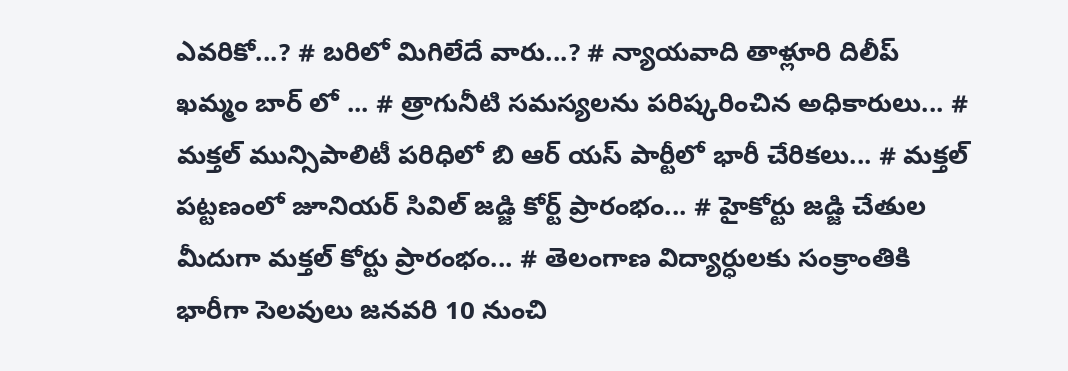ఎవరికో...? # బరిలో మిగిలేదే వారు...? # న్యాయవాది తాళ్లూరి దిలీప్ ఖమ్మం బార్ లో ... # త్రాగునీటి సమస్యలను పరిష్కరించిన అధికారులు... # మక్తల్ మున్సిపాలిటీ పరిధిలో బి ఆర్ యస్ పార్టీలో భారీ చేరికలు... # మక్తల్ పట్టణంలో జూనియర్ సివిల్ జడ్జి కోర్ట్ ప్రారంభం... # హైకోర్టు జడ్జి చేతుల మీదుగా మక్తల్ కోర్టు ప్రారంభం... # తెలంగాణ విద్యార్ధులకు సంక్రాంతికి భారీగా సెలవులు జనవరి 10 నుంచి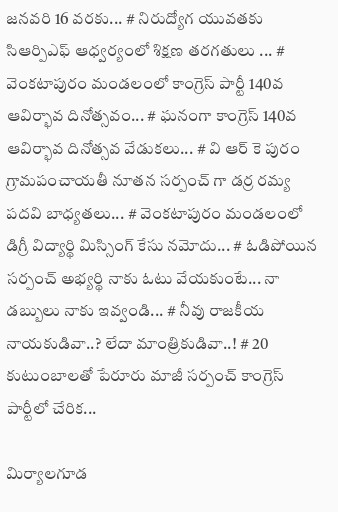జనవరి 16 వరకు... # నిరుద్యోగ యువతకు సిఆర్పిఎఫ్ ఆధ్వర్యంలో శిక్షణ తరగతులు ... # వెంకటాపురం మండలంలో కాంగ్రెస్ పార్టీ 140వ ఆవిర్భావ దినోత్సవం... # ఘనంగా కాంగ్రెస్ 140వ ఆవిర్భావ దినోత్సవ వేడుకలు... # వి ఆర్ కె పురం గ్రామపంచాయతీ నూతన సర్పంచ్ గా డర్ర రమ్య పదవి బాధ్యతలు... # వెంకటాపురం మండలంలో డిగ్రీ విద్యార్థి మిస్సింగ్ కేసు నమోదు... # ఓడిపోయిన సర్పంచ్ అభ్యర్థి నాకు ఓటు వేయకుంటే... నా డబ్బులు నాకు ఇవ్వండి... # నీవు రాజకీయ నాయకుడివా..? లేదా మాంత్రికుడివా..! # 20 కుటుంబాలతో పేరూరు మాజీ సర్పంచ్ కాంగ్రెస్ పార్టీలో చేరిక...

మిర్యాలగూడ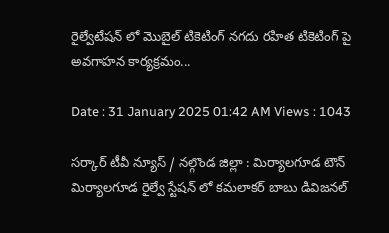రైల్వేటేషన్ లో మొబైల్ టికెటింగ్ నగదు రహిత టికెటింగ్ పై అవగాహన కార్యక్రమం...

Date : 31 January 2025 01:42 AM Views : 1043

సర్కార్ టీవీ న్యూస్ / నల్గొండ జిల్లా : మిర్యాలగూడ టౌన్ మిర్యాలగూడ రైల్వే స్టేషన్ లో కమలాకర్ బాబు డివిజనల్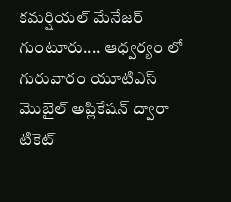కమర్షియల్ మేనేజర్ గుంటూరు.... ఆధ్వర్యం లో గురువారం యూటిఎస్ మొబైల్ అప్లికేషన్ ద్వారా టికెట్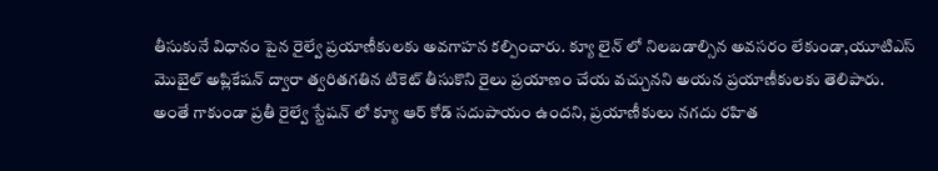తీసుకునే విధానం పైన రైల్వే ప్రయాణీకులకు అవగాహన కల్పించారు. క్యూ లైన్ లో నిలబడాల్సిన అవసరం లేకుండా,యూటిఎస్ మొబైల్ అప్లికేషన్ ద్వారా త్వరితగతిన టికెట్ తీసుకొని రైలు ప్రయాణం చేయ వచ్చునని అయన ప్రయాణీకులకు తెలిపారు. అంతే గాకుండా ప్రతీ రైల్వే స్టేషన్ లో క్యూ ఆర్ కోడ్ సదుపాయం ఉందని, ప్రయాణీకులు నగదు రహిత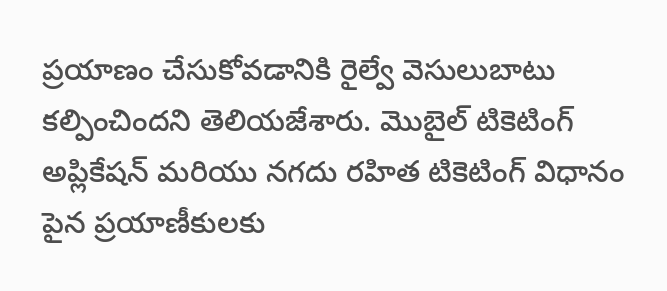ప్రయాణం చేసుకోవడానికి రైల్వే వెసులుబాటు కల్పించిందని తెలియజేశారు. మొబైల్ టికెటింగ్ అప్లికేషన్ మరియు నగదు రహిత టికెటింగ్ విధానం పైన ప్రయాణీకులకు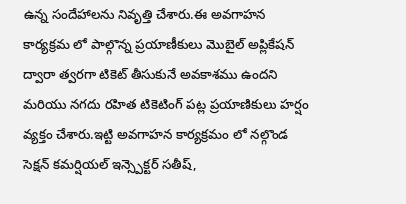ఉన్న సందేహాలను నివృత్తి చేశారు.ఈ అవగాహన కార్యక్రమ లో పాల్గొన్న ప్రయాణీకులు మొబైల్ అప్లికేషన్ ద్వారా త్వరగా టికెట్ తీసుకునే అవకాశము ఉందని మరియు నగదు రహిత టికెటింగ్ పట్ల ప్రయాణికులు హర్షం వ్యక్తం చేశారు.ఇట్టి అవగాహన కార్యక్రమం లో నల్గొండ సెక్షన్ కమర్షియల్ ఇన్స్పెక్టర్ సతీష్,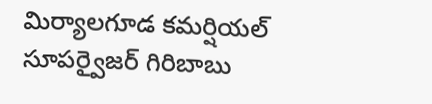మిర్యాలగూడ కమర్షియల్ సూపర్వైజర్ గిరిబాబు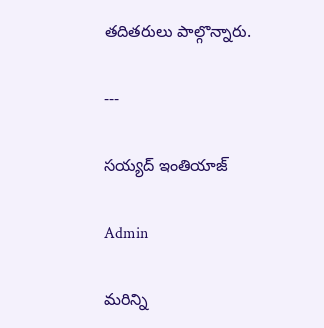తదితరులు పాల్గొన్నారు.

---

సయ్యద్ ఇంతియాజ్

Admin

మరిన్ని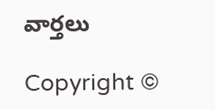వార్తలు

Copyright ©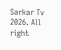Sarkar Tv 2026. All right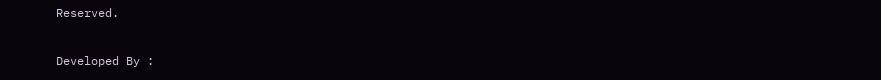Reserved.

Developed By :